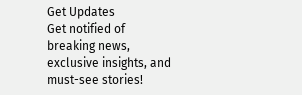Get Updates
Get notified of breaking news, exclusive insights, and must-see stories!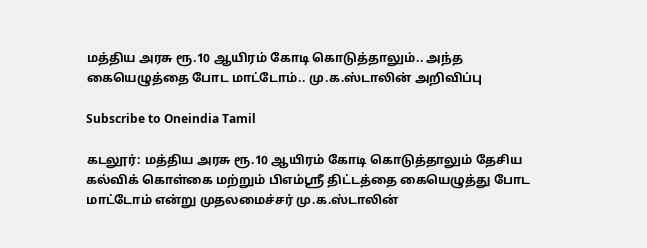மத்திய அரசு ரூ.10 ஆயிரம் கோடி கொடுத்தாலும்.. அந்த கையெழுத்தை போட மாட்டோம்.. மு.க.ஸ்டாலின் அறிவிப்பு

Subscribe to Oneindia Tamil

கடலூர்: மத்திய அரசு ரூ.10 ஆயிரம் கோடி கொடுத்தாலும் தேசிய கல்விக் கொள்கை மற்றும் பிஎம்ஸ்ரீ திட்டத்தை கையெழுத்து போட மாட்டோம் என்று முதலமைச்சர் மு.க.ஸ்டாலின்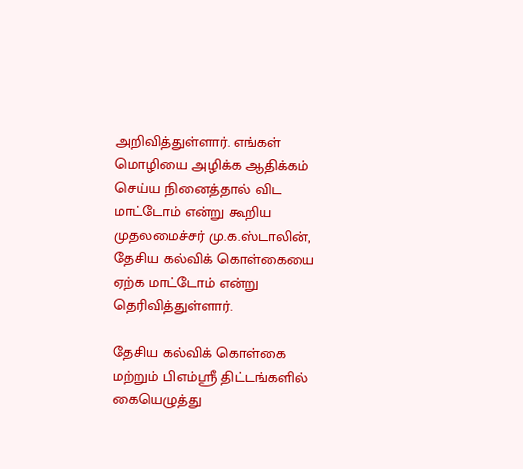அறிவித்துள்ளார். எங்கள் மொழியை அழிக்க ஆதிக்கம் செய்ய நினைத்தால் விட மாட்டோம் என்று கூறிய முதலமைச்சர் மு.க.ஸ்டாலின், தேசிய கல்விக் கொள்கையை ஏற்க மாட்டோம் என்று தெரிவித்துள்ளார்.

தேசிய கல்விக் கொள்கை மற்றும் பிஎம்ஸ்ரீ திட்டங்களில் கையெழுத்து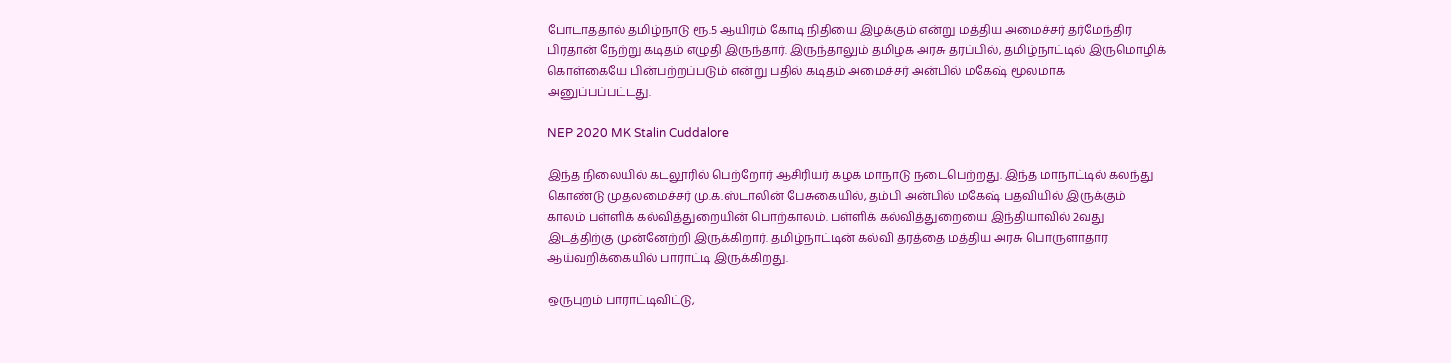போடாததால் தமிழ்நாடு ரூ.5 ஆயிரம் கோடி நிதியை இழக்கும் என்று மத்திய அமைச்சர் தர்மேந்திர பிரதான் நேற்று கடிதம் எழுதி இருந்தார். இருந்தாலும் தமிழக அரசு தரப்பில், தமிழ்நாட்டில் இருமொழிக் கொள்கையே பின்பற்றப்படும் என்று பதில் கடிதம் அமைச்சர் அன்பில் மகேஷ் மூலமாக அனுப்பப்பட்டது.

NEP 2020 MK Stalin Cuddalore

இந்த நிலையில் கடலூரில் பெற்றோர் ஆசிரியர் கழக மாநாடு நடைபெற்றது. இந்த மாநாட்டில் கலந்து கொண்டு முதலமைச்சர் மு.க.ஸ்டாலின் பேசுகையில், தம்பி அன்பில் மகேஷ் பதவியில் இருக்கும் காலம் பள்ளிக் கல்வித்துறையின் பொற்காலம். பள்ளிக் கல்வித்துறையை இந்தியாவில் 2வது இடத்திற்கு முன்னேற்றி இருக்கிறார். தமிழ்நாட்டின் கல்வி தரத்தை மத்திய அரசு பொருளாதார ஆய்வறிக்கையில் பாராட்டி இருக்கிறது.

ஒருபுறம் பாராட்டிவிட்டு,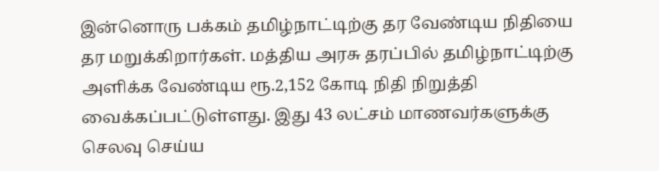இன்னொரு பக்கம் தமிழ்நாட்டிற்கு தர வேண்டிய நிதியை தர மறுக்கிறார்கள். மத்திய அரசு தரப்பில் தமிழ்நாட்டிற்கு அளிக்க வேண்டிய ரூ.2,152 கோடி நிதி நிறுத்தி வைக்கப்பட்டுள்ளது. இது 43 லட்சம் மாணவர்களுக்கு செலவு செய்ய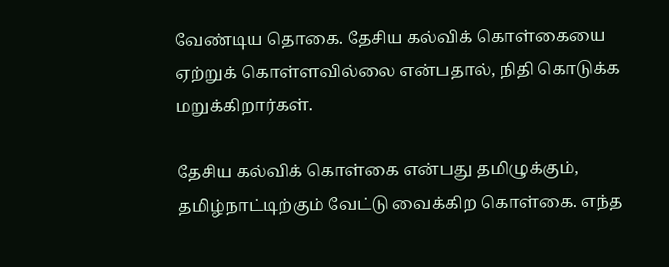வேண்டிய தொகை. தேசிய கல்விக் கொள்கையை ஏற்றுக் கொள்ளவில்லை என்பதால், நிதி கொடுக்க மறுக்கிறார்கள்.

தேசிய கல்விக் கொள்கை என்பது தமிழுக்கும், தமிழ்நாட்டிற்கும் வேட்டு வைக்கிற கொள்கை. எந்த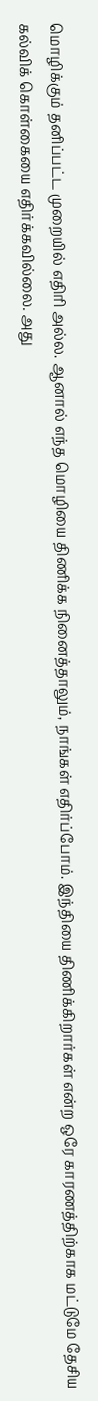மொழிக்கும் தனிப்பட்ட முறையில் எதிரி அல்ல. ஆனால் எந்த மொழியை திணிக்க நினைத்தாலும், நாங்கள் எதிர்ப்போம். இந்தியை திணிக்கிறார்கள் என்ற ஒரே காரணத்திற்காக மட்டுமே தேசிய கல்விக் கொள்கையை எதிர்க்கவில்லை. அது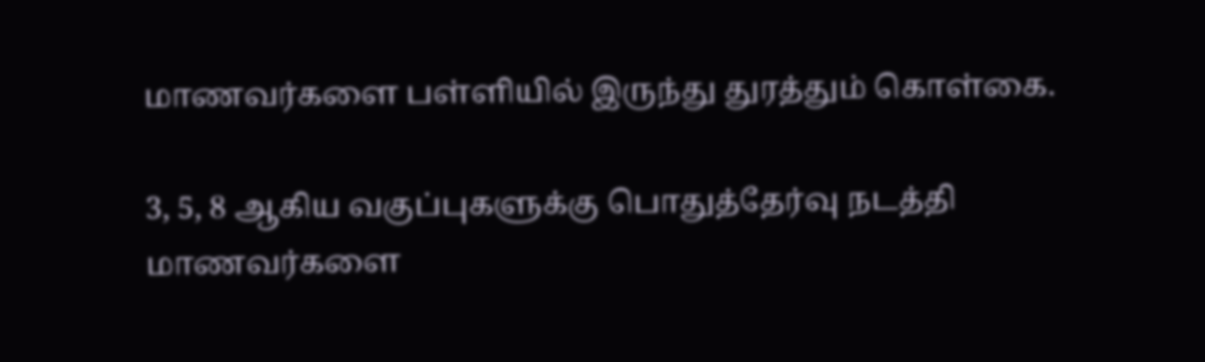மாணவர்களை பள்ளியில் இருந்து துரத்தும் கொள்கை.

3, 5, 8 ஆகிய வகுப்புகளுக்கு பொதுத்தேர்வு நடத்தி மாணவர்களை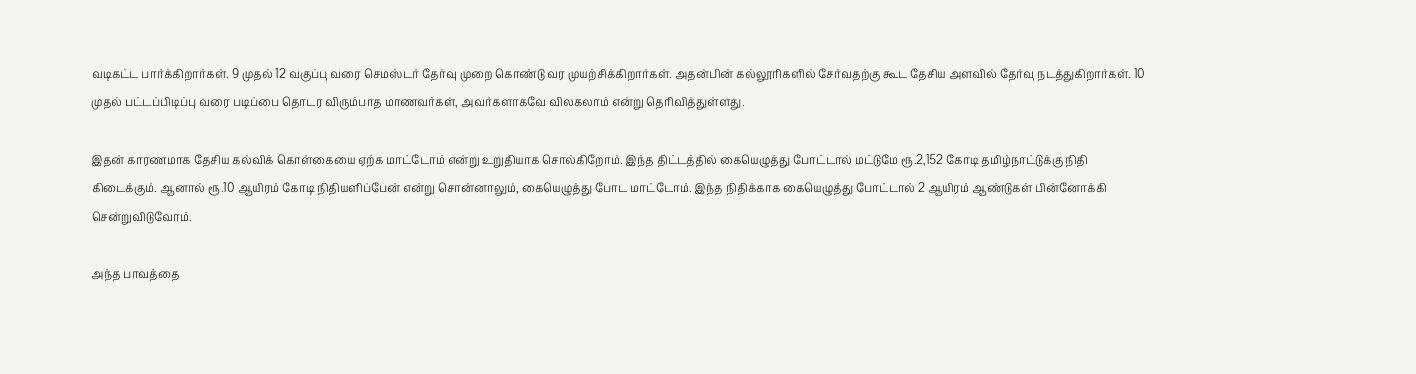வடிகட்ட பார்க்கிறார்கள். 9 முதல் 12 வகுப்பு வரை செமஸ்டர் தேர்வு முறை கொண்டு வர முயற்சிக்கிறார்கள். அதன்பின் கல்லூரிகளில் சேர்வதற்கு கூட தேசிய அளவில் தேர்வு நடத்துகிறார்கள். 10 முதல் பட்டப்பிடிப்பு வரை படிப்பை தொடர விரும்பாத மாணவர்கள், அவர்களாகவே விலகலாம் என்று தெரிவித்துள்ளது.

இதன் காரணமாக தேசிய கல்விக் கொள்கையை ஏற்க மாட்டோம் என்று உறுதியாக சொல்கிறோம். இந்த திட்டத்தில் கையெழுத்து போட்டால் மட்டுமே ரூ.2,152 கோடி தமிழ்நாட்டுக்கு நிதி கிடைக்கும். ஆனால் ரூ.10 ஆயிரம் கோடி நிதியளிப்பேன் என்று சொன்னாலும், கையெழுத்து போட மாட்டோம். இந்த நிதிக்காக கையெழுத்து போட்டால் 2 ஆயிரம் ஆண்டுகள் பின்னோக்கி சென்றுவிடுவோம்.

அந்த பாவத்தை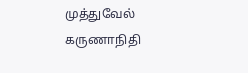முத்துவேல் கருணாநிதி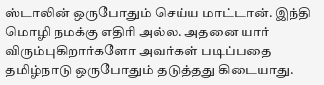ஸ்டாலின் ஒருபோதும் செய்ய மாட்டான். இந்தி மொழி நமக்கு எதிரி அல்ல. அதனை யார் விரும்புகிறார்களோ அவர்கள் படிப்பதை தமிழ்நாடு ஒருபோதும் தடுத்தது கிடையாது.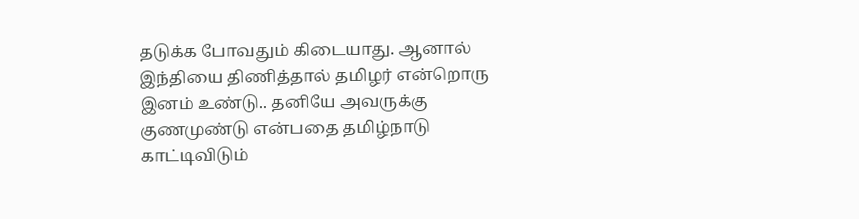தடுக்க போவதும் கிடையாது. ஆனால் இந்தியை திணித்தால் தமிழர் என்றொரு இனம் உண்டு.. தனியே அவருக்கு குணமுண்டு என்பதை தமிழ்நாடு காட்டிவிடும்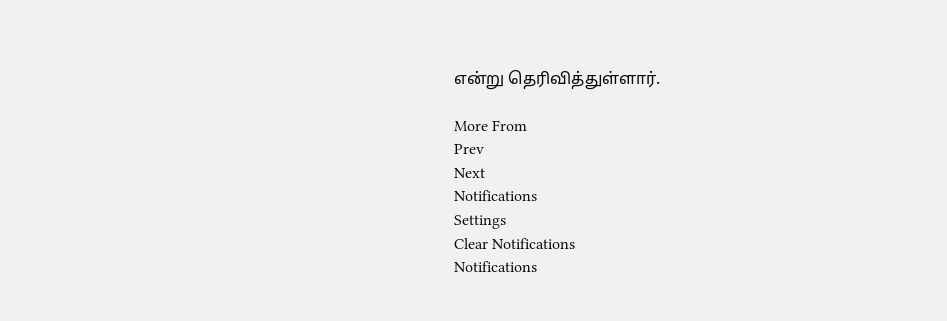என்று தெரிவித்துள்ளார்.

More From
Prev
Next
Notifications
Settings
Clear Notifications
Notifications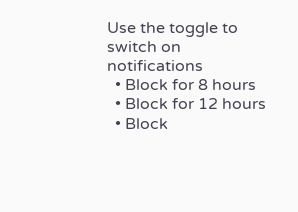Use the toggle to switch on notifications
  • Block for 8 hours
  • Block for 12 hours
  • Block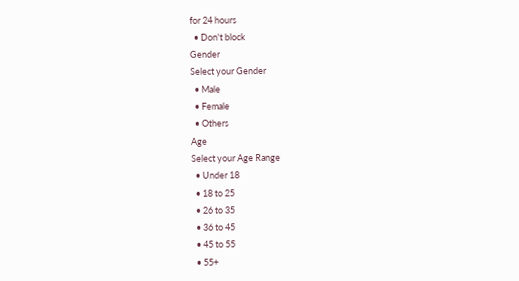for 24 hours
  • Don't block
Gender
Select your Gender
  • Male
  • Female
  • Others
Age
Select your Age Range
  • Under 18
  • 18 to 25
  • 26 to 35
  • 36 to 45
  • 45 to 55
  • 55+